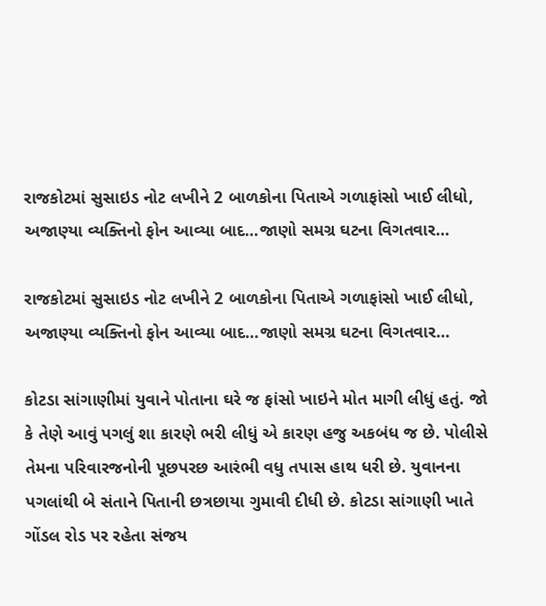રાજકોટમાં સુસાઇડ નોટ લખીને 2 બાળકોના પિતાએ ગળાફાંસો ખાઈ લીધો, અજાણ્યા વ્યક્તિનો ફોન આવ્યા બાદ…જાણો સમગ્ર ઘટના વિગતવાર…

રાજકોટમાં સુસાઇડ નોટ લખીને 2 બાળકોના પિતાએ ગળાફાંસો ખાઈ લીધો, અજાણ્યા વ્યક્તિનો ફોન આવ્યા બાદ…જાણો સમગ્ર ઘટના વિગતવાર…

કોટડા સાંગાણીમાં યુવાને પોતાના ઘરે જ ફાંસો ખાઇને મોત માગી લીધું હતું. જો કે તેણે આવું પગલું શા કારણે ભરી લીધું એ કારણ હજુ અકબંધ જ છે. પોલીસે તેમના પરિવારજનોની પૂછપરછ આરંભી વધુ તપાસ હાથ ધરી છે. યુવાનના પગલાંથી બે સંતાને પિતાની છત્રછાયા ગુમાવી દીધી છે. કોટડા સાંગાણી ખાતે ગોંડલ રોડ પર રહેતા સંજય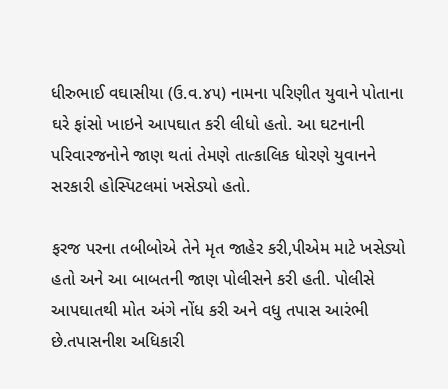ધીરુભાઈ વઘાસીયા (ઉ.વ.૪૫) નામના પરિણીત યુવાને પોતાના ઘરે ફાંસો ખાઇને આપઘાત કરી લીધો હતો. આ ઘટનાની પરિવારજનોને જાણ થતાં તેમણે તાત્કાલિક ધોરણે યુવાનને સરકારી હોસ્પિટલમાં ખસેડ્યો હતો.

ફરજ પરના તબીબોએ તેને મૃત જાહેર કરી,પીએમ માટે ખસેડ્યો હતો અને આ બાબતની જાણ પોલીસને કરી હતી. પોલીસે આપઘાતથી મોત અંગે નોંધ કરી અને વધુ તપાસ આરંભી છે.તપાસનીશ અધિકારી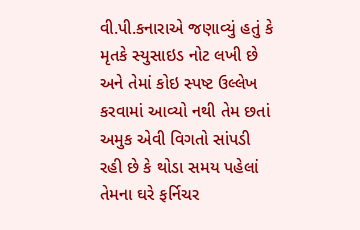વી.પી.કનારાએ જણાવ્યું હતું કે મૃતકે સ્યુસાઇડ નોટ લખી છે અને તેમાં કોઇ સ્પષ્ટ ઉલ્લેખ કરવામાં આવ્યો નથી તેમ છતાં અમુક એવી વિગતો સાંપડી રહી છે કે થોડા સમય પહેલાં તેમના ઘરે ફર્નિચર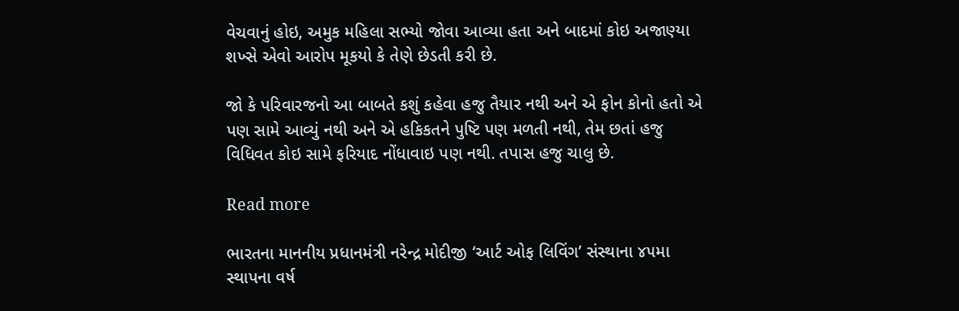વેચવાનું હોઇ, અમુક મહિલા સભ્યો જોવા આવ્યા હતા અને બાદમાં કોઇ અજાણ્યા શખ્સે એવો આરોપ મૂકયો કે તેણે છેડતી કરી છે.

જો કે પરિવારજનો આ બાબતે કશું કહેવા હજુ તૈયાર નથી અને એ ફોન કોનો હતો એ પણ સામે આવ્યું નથી અને એ હકિકતને પુષ્ટિ પણ મળતી નથી, તેમ છતાં હજુ વિધિવત કોઇ સામે ફરિયાદ નોંધાવાઇ પણ નથી. તપાસ હજુ ચાલુ છે.

Read more

ભારતના માનનીય પ્રધાનમંત્રી નરેન્દ્ર મોદીજી ‘આર્ટ ઓફ લિવિંગ’ સંસ્થાના ૪૫મા સ્થાપના વર્ષ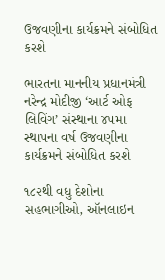ઉજવણીના કાર્યક્રમને સંબોધિત કરશે

ભારતના માનનીય પ્રધાનમંત્રી નરેન્દ્ર મોદીજી ‘આર્ટ ઓફ લિવિંગ’ સંસ્થાના ૪૫મા સ્થાપના વર્ષ ઉજવણીના કાર્યક્રમને સંબોધિત કરશે

૧૮૨થી વધુ દેશોના સહભાગીઓ, ઑનલાઇન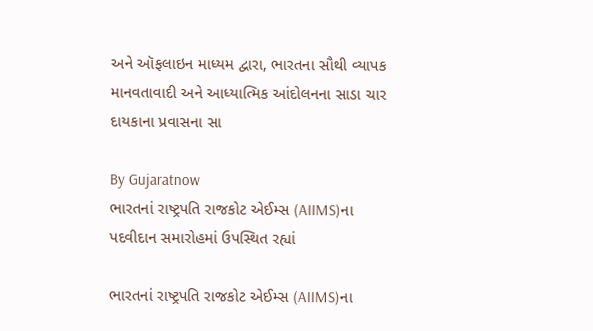અને ઑફલાઇન માધ્યમ દ્વારા, ભારતના સૌથી વ્યાપક માનવતાવાદી અને આધ્યાત્મિક આંદોલનના સાડા ચાર દાયકાના પ્રવાસના સા

By Gujaratnow
ભારતનાં રાષ્ટ્રપતિ રાજકોટ એઈમ્સ (AIIMS)ના પદવીદાન સમારોહમાં ઉપસ્થિત રહ્યાં

ભારતનાં રાષ્ટ્રપતિ રાજકોટ એઈમ્સ (AIIMS)ના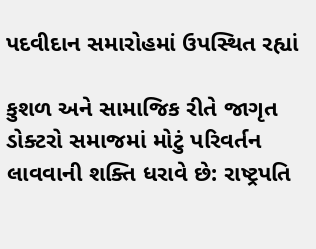પદવીદાન સમારોહમાં ઉપસ્થિત રહ્યાં

કુશળ અને સામાજિક રીતે જાગૃત ડોક્ટરો સમાજમાં મોટું પરિવર્તન લાવવાની શક્તિ ધરાવે છે: રાષ્ટ્રપતિ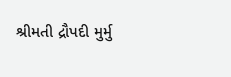શ્રીમતી દ્રૌપદી મુર્મુ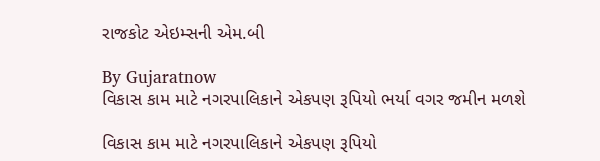રાજકોટ એઇમ્સની એમ.બી

By Gujaratnow
વિકાસ કામ માટે નગરપાલિકાને એકપણ રૂપિયો ભર્યા વગર જમીન મળશે

વિકાસ કામ માટે નગરપાલિકાને એકપણ રૂપિયો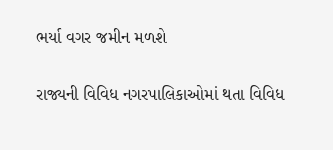ભર્યા વગર જમીન મળશે

રાજ્યની વિવિધ નગરપાલિકાઓમાં થતા વિવિધ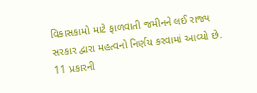વિકાસકામો માટે ફાળવાતી જમીનને લઈ રાજ્ય સરકાર દ્વારા મહત્વનો નિર્ણય કરવામાં આવ્યો છે. 11 પ્રકારની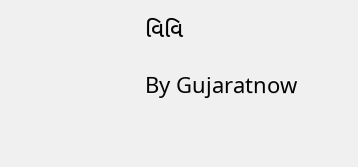વિવિ

By Gujaratnow